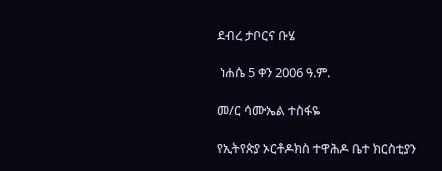ደብረ ታቦርና ቡሄ

 ነሐሴ 5 ቀን 2006 ዓ.ም.

መ/ር ሳሙኤል ተስፋዬ

የኢትየጵያ ኦርቶዶክስ ተዋሕዶ ቤተ ክርስቲያን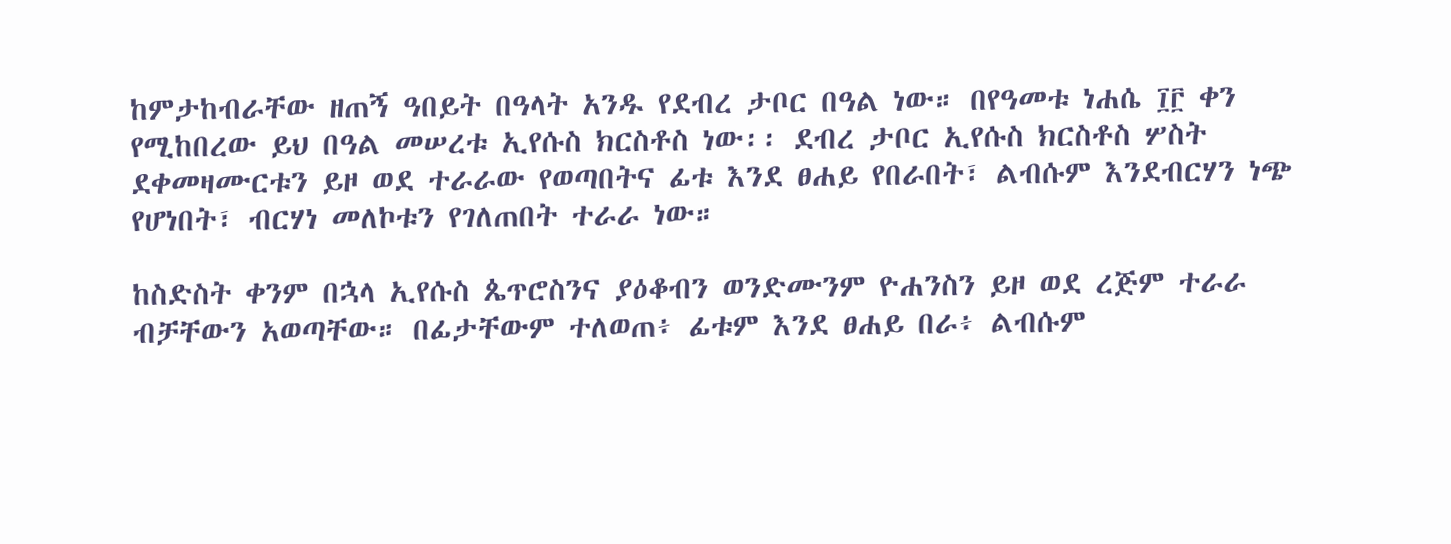ከምታከብራቸው ዘጠኝ ዓበይት በዓላት አንዱ የደብረ ታቦር በዓል ነው። በየዓመቱ ነሐሴ ፲፫ ቀን የሚከበረው ይህ በዓል መሠረቱ ኢየሱስ ክርስቶስ ነው፡፡ ደብረ ታቦር ኢየሱስ ክርስቶስ ሦስት ደቀመዛሙርቱን ይዞ ወደ ተራራው የወጣበትና ፊቱ እንደ ፀሐይ የበራበት፣ ልብሱም እንደብርሃን ነጭ የሆነበት፣ ብርሃነ መለኮቱን የገለጠበት ተራራ ነው።

ከስድስት ቀንም በኋላ ኢየሱስ ጴጥሮስንና ያዕቆብን ወንድሙንም ዮሐንስን ይዞ ወደ ረጅም ተራራ ብቻቸውን አወጣቸው። በፊታቸውም ተለወጠ፥ ፊቱም እንደ ፀሐይ በራ፥ ልብሱም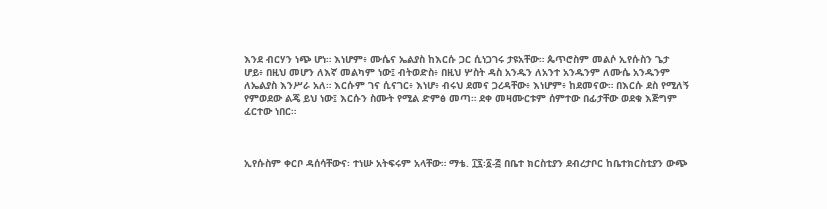እንደ ብርሃን ነጭ ሆነ። እነሆም፥ ሙሴና ኤልያስ ከእርሱ ጋር ሲነጋገሩ ታዩአቸው። ጴጥሮስም መልሶ ኢየሱስን ጌታ ሆይ፥ በዚህ መሆን ለእኛ መልካም ነው፤ ብትወድስ፥ በዚህ ሦስት ዳስ አንዱን ለአንተ አንዱንም ለሙሴ አንዱንም ለኤልያስ እንሥራ አለ። እርሱም ገና ሲናገር፥ እነሆ፥ ብሩህ ደመና ጋረዳቸው፥ እነሆም፥ ከደመናው። በእርሱ ደስ የሚለኝ የምወደው ልጄ ይህ ነው፤ እርሱን ስሙት የሚል ድምፅ መጣ። ደቀ መዛሙርቱም ሰምተው በፊታቸው ወደቁ እጅግም ፈርተው ነበር።



ኢየሱስም ቀርቦ ዳሰሳቸውና፡ ተነሡ አትፍሩም አላቸው። ማቴ. ፲፯፡፩-፭ በቤተ ክርስቲያን ደብረታቦር ከቤተክርስቲያን ውጭ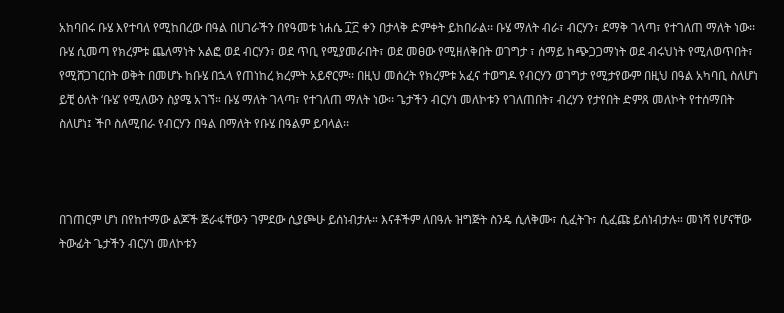አከባበሩ ቡሄ እየተባለ የሚከበረው በዓል በሀገራችን በየዓመቱ ነሐሴ ፲፫ ቀን በታላቅ ድምቀት ይከበራል፡፡ ቡሄ ማለት ብራ፣ ብርሃን፣ ደማቅ ገላጣ፣ የተገለጠ ማለት ነው፡፡ ቡሄ ሲመጣ የክረምቱ ጨለማነት አልፎ ወደ ብርሃን፣ ወደ ጥቢ የሚያመራበት፣ ወደ መፀው የሚዘለቅበት ወገግታ ፣ ሰማይ ከጭጋጋማነት ወደ ብሩህነት የሚለወጥበት፣ የሚሸጋገርበት ወቅት በመሆኑ ከቡሄ በኋላ የጠነከረ ክረምት አይኖርም፡፡ በዚህ መሰረት የክረምቱ አፈና ተወግዶ የብርሃን ወገግታ የሚታየውም በዚህ በዓል አካባቢ ስለሆነ ይቺ ዕለት ‘ቡሄ’ የሚለውን ስያሜ አገኘ። ቡሄ ማለት ገላጣ፣ የተገለጠ ማለት ነው፡፡ ጌታችን ብርሃነ መለኮቱን የገለጠበት፣ ብረሃን የታየበት ድምጸ መለኮት የተሰማበት ስለሆነ፤ ችቦ ስለሚበራ የብርሃን በዓል በማለት የቡሄ በዓልም ይባላል፡፡



በገጠርም ሆነ በየከተማው ልጆች ጅራፋቸውን ገምደው ሲያጮሁ ይሰነብታሉ። እናቶችም ለበዓሉ ዝግጅት ስንዴ ሲለቅሙ፣ ሲፈትጉ፣ ሲፈጩ ይሰነብታሉ። መነሻ የሆናቸው ትውፊት ጌታችን ብርሃነ መለኮቱን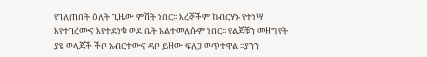የገለጠበት ዕለት ጊዜው ምሽት ነበር፡፡ እረኞችም ከብርሃኑ የተነሣ እየተገረሙና እየተደነቁ ወደ ቤት አልተመለሱም ነበር፡፡ የልጆቹን መዘግየት ያዩ ወላጆች ችቦ አብርተውና ዳቦ ይዘው ፍለጋ ወጥተዋል ፡፡ያንን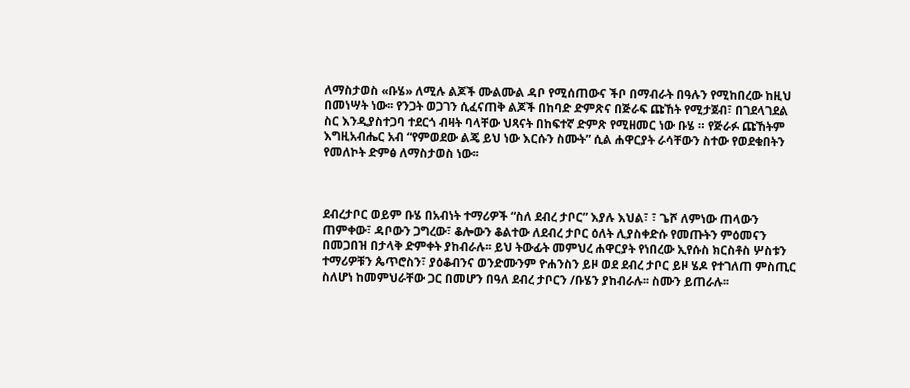ለማስታወስ «ቡሄ» ለሚሉ ልጆች ሙልሙል ዳቦ የሚሰጠውና ችቦ በማብራት በዓሉን የሚከበረው ከዚህ በመነሣት ነው፡፡ የንጋት ወጋገን ሲፈናጠቅ ልጆች በከባድ ድምጽና በጅራፍ ጩኸት የሚታጀብ፣ በገደላገደል ስር እንዲያስተጋባ ተደርጎ ብዛት ባላቸው ህጻናት በከፍተኛ ድምጽ የሚዘመር ነው ቡሄ ። የጅራፉ ጩኸትም እግዚአብሔር አብ “የምወደው ልጄ ይህ ነው እርሱን ስሙት” ሲል ሐዋርያት ራሳቸውን ስተው የወደቁበትን የመለኮት ድምፅ ለማስታወስ ነው፡፡



ደብረታቦር ወይም ቡሄ በአብነት ተማሪዎች “ስለ ደብረ ታቦር” እያሉ እህል፣ ፣ ጌሾ ለምነው ጠላውን ጠምቀው፣ ዳቦውን ጋግረው፣ ቆሎውን ቆልተው ለደብረ ታቦር ዕለት ሊያስቀድሱ የመጡትን ምዕመናን በመጋበዝ በታላቅ ድምቀት ያከብራሉ፡፡ ይህ ትውፊት መምህረ ሐዋርያት የነበረው ኢየሱስ ክርስቶስ ሦስቱን ተማሪዎቹን ጴጥሮስን፣ ያዕቆብንና ወንድሙንም ዮሐንስን ይዞ ወደ ደብረ ታቦር ይዞ ሄዶ የተገለጠ ምስጢር ስለሆነ ከመምህራቸው ጋር በመሆን በዓለ ደብረ ታቦርን /ቡሄን ያከብራሉ፡፡ ስሙን ይጠራሉ፡፡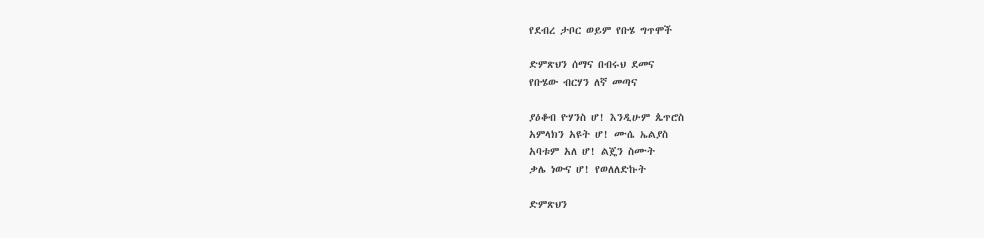የደብረ ታቦር ወይም የቡሄ ግጥሞች

ድምጽህን ሰማና በብሩህ ደመና
የቡሄው ብርሃን ለኛ መጣና

ያዕቆብ ዮሃንስ ሆ! እንዲሁም ጴጥሮስ
አምላክን አዩት ሆ! ሙሴ ኤልያስ
አባቱም አለ ሆ! ልጄን ስሙት
ቃሌ ነውና ሆ! የወለለድኩት

ድምጽህን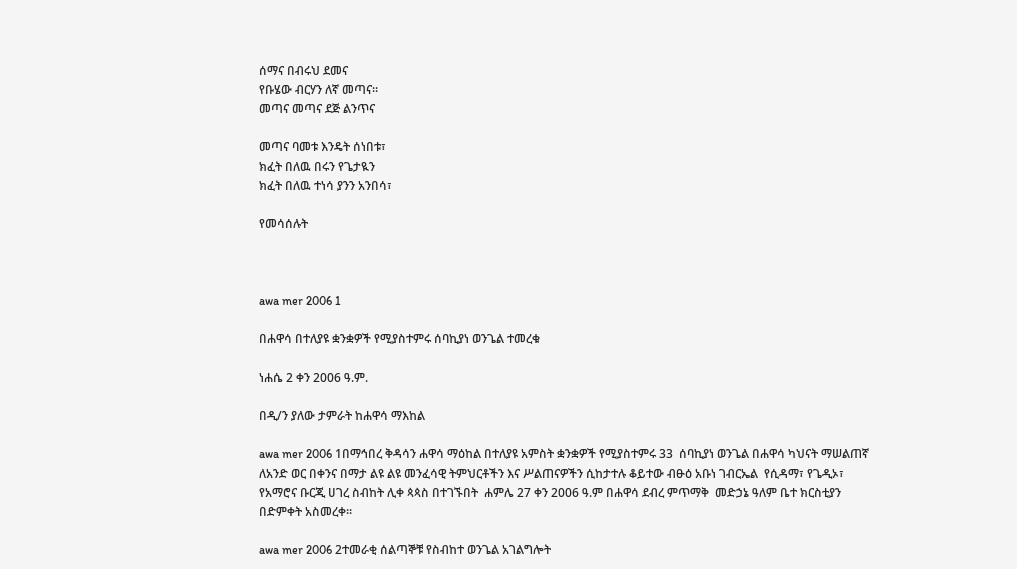ሰማና በብሩህ ደመና
የቡሄው ብርሃን ለኛ መጣና።
መጣና መጣና ደጅ ልንጥና

መጣና ባመቱ እንዴት ሰነበቱ፣
ክፈት በለዉ በሩን የጌታዪን
ክፈት በለዉ ተነሳ ያንን አንበሳ፣

የመሳሰሉት



awa mer 2006 1

በሐዋሳ በተለያዩ ቋንቋዎች የሚያስተምሩ ሰባኪያነ ወንጌል ተመረቁ

ነሐሴ 2 ቀን 2006 ዓ.ም.

በዲ/ን ያለው ታምራት ከሐዋሳ ማእከል

awa mer 2006 1በማኅበረ ቅዳሳን ሐዋሳ ማዕከል በተለያዩ አምስት ቋንቋዎች የሚያስተምሩ 33  ሰባኪያነ ወንጌል በሐዋሳ ካህናት ማሠልጠኛ ለአንድ ወር በቀንና በማታ ልዩ ልዩ መንፈሳዊ ትምህርቶችን እና ሥልጠናዎችን ሲከታተሉ ቆይተው ብፁዕ አቡነ ገብርኤል  የሲዳማ፣ የጌዲኦ፣ የአማሮና ቡርጂ ሀገረ ስብከት ሊቀ ጳጳስ በተገኙበት  ሐምሌ 27 ቀን 2006 ዓ.ም በሐዋሳ ደብረ ምጥማቅ  መድኃኔ ዓለም ቤተ ክርስቲያን በድምቀት አስመረቀ፡፡

awa mer 2006 2ተመራቂ ሰልጣኞቹ የስብከተ ወንጌል አገልግሎት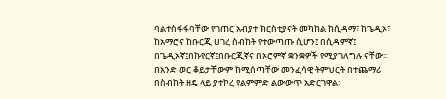ባልተስፋፋባቸው የገጠር አብያተ ክርስቲያናት መካከል ከሲዳማ፣ ከጌዲኦ፣ ከአማሮና ከቡርጂ ሀገረ ስብከት የተውጣጡ ሲሆን፤ በሲዳምኛ፤ በጌዲኦኛ፤በኩየርኛ፤በቡርጂኛና በኦሮምኛ ቋንቋዎች የሚያገለግሉ ናቸው፡፡ በአንድ ወር ቆይታቸውም ከሚሰጣቸው መንፈሳዊ ትምህርት በተጨማሪ በስብከት ዘዴ ላይ ያተኮረ የልምምድ ልውውጥ አድርገዋል፡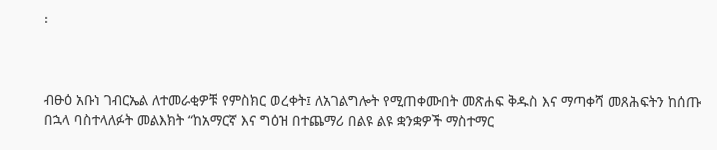፡



ብፁዕ አቡነ ገብርኤል ለተመራቂዎቹ የምስክር ወረቀት፤ ለአገልግሎት የሚጠቀሙበት መጽሐፍ ቅዱስ እና ማጣቀሻ መጸሕፍትን ከሰጡ በኋላ ባስተላለፉት መልእክት “ከአማርኛ እና ግዕዝ በተጨማሪ በልዩ ልዩ ቋንቋዎች ማስተማር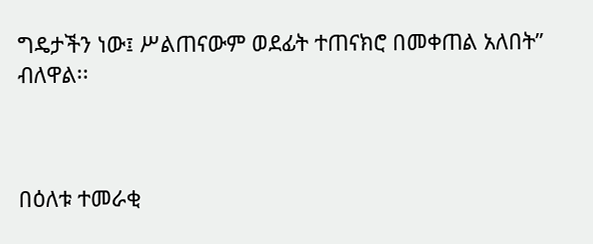ግዴታችን ነው፤ ሥልጠናውም ወደፊት ተጠናክሮ በመቀጠል አለበት” ብለዋል፡፡



በዕለቱ ተመራቂ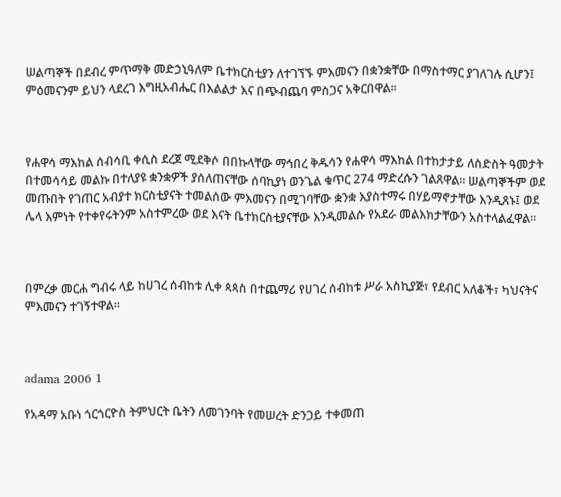ሠልጣኞች በደብረ ምጥማቅ መድኃኒዓለም ቤተክርስቲያን ለተገኘኙ ምእመናን በቋንቋቸው በማስተማር ያገለገሉ ሲሆን፤ ምዕመናንም ይህን ላደረገ እግዚአብሔር በእልልታ እና በጭብጨባ ምስጋና አቅርበዋል፡፡



የሐዋሳ ማእከል ሰብሳቢ ቀሲስ ደረጀ ሚደቅሶ በበኩላቸው ማኅበረ ቅዱሳን የሐዋሳ ማእከል በተከታታይ ለስድስት ዓመታት በተመሳሳይ መልኩ በተለያዩ ቋንቋዎች ያሰለጠናቸው ሰባኪያነ ወንጌል ቁጥር 274 ማድረሱን ገልጸዋል፡፡ ሠልጣኞችም ወደ መጡበት የገጠር አብያተ ክርስቲያናት ተመልሰው ምእመናን በሚገባቸው ቋንቋ እያስተማሩ በሃይማኖታቸው እንዲጸኑ፤ ወደ ሌላ እምነት የተቀየሩትንም አስተምረው ወደ እናት ቤተክርስቲያናቸው እንዲመልሱ የአደራ መልእክታቸውን አስተላልፈዋል፡፡



በምረቃ መርሐ ግብሩ ላይ ከሀገረ ሰብከቱ ሊቀ ጳጳስ በተጨማሪ የሀገረ ሰብከቱ ሥራ አስኪያጅ፣ የደብር አለቆች፣ ካህናትና ምእመናን ተገኝተዋል፡፡



adama 2006 1

የአዳማ አቡነ ጎርጎርዮስ ትምህርት ቤትን ለመገንባት የመሠረት ድንጋይ ተቀመጠ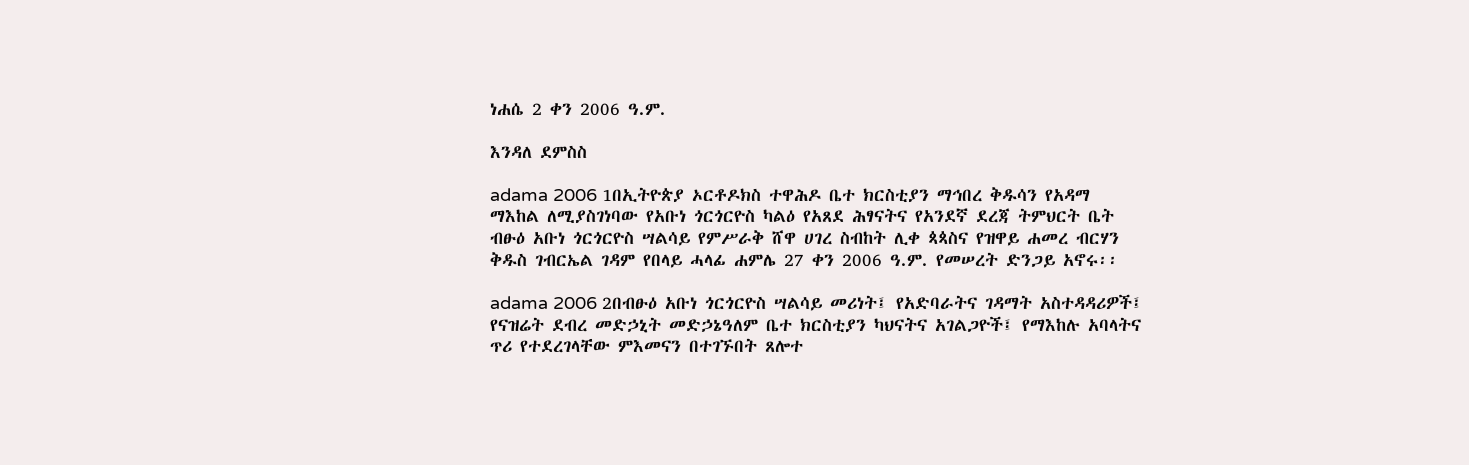ነሐሴ 2 ቀን 2006 ዓ.ም.

እንዳለ ደምስስ

adama 2006 1በኢትዮጵያ ኦርቶዶክስ ተዋሕዶ ቤተ ክርስቲያን ማኅበረ ቅዱሳን የአዳማ ማእከል ለሚያስገነባው የአቡነ ጎርጎርዮስ ካልዕ የአጸደ ሕፃናትና የአንደኛ ደረጃ ትምህርት ቤት ብፁዕ አቡነ ጎርጎርዮስ ሣልሳይ የምሥራቅ ሸዋ ሀገረ ስብከት ሊቀ ጳጳስና የዝዋይ ሐመረ ብርሃን ቅዱስ ገብርኤል ገዳም የበላይ ሓላፊ ሐምሌ 27 ቀን 2006 ዓ.ም. የመሠረት ድንጋይ አኖሩ፡፡

adama 2006 2በብፁዕ አቡነ ጎርጎርዮስ ሣልሳይ መሪነት፤ የአድባራትና ገዳማት አስተዳዳሪዎች፤ የናዝሬት ደብረ መድኃኒት መድኃኔዓለም ቤተ ክርስቲያን ካህናትና አገልጋዮች፤ የማእከሉ አባላትና ጥሪ የተደረገላቸው ምእመናን በተገኙበት ጸሎተ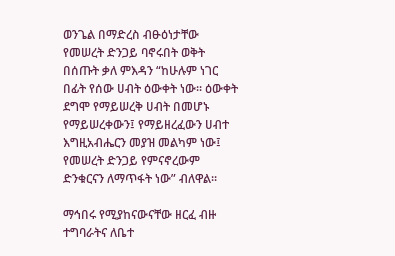ወንጌል በማድረስ ብፁዕነታቸው የመሠረት ድንጋይ ባኖሩበት ወቅት በሰጡት ቃለ ምእዳን “ከሁሉም ነገር በፊት የሰው ሀብት ዕውቀት ነው፡፡ ዕውቀት ደግሞ የማይሠረቅ ሀብት በመሆኑ የማይሠረቀውን፤ የማይዘረፈውን ሀብተ እግዚአብሔርን መያዝ መልካም ነው፤ የመሠረት ድንጋይ የምናኖረውም ድንቁርናን ለማጥፋት ነው” ብለዋል፡፡

ማኅበሩ የሚያከናውናቸው ዘርፈ ብዙ ተግባራትና ለቤተ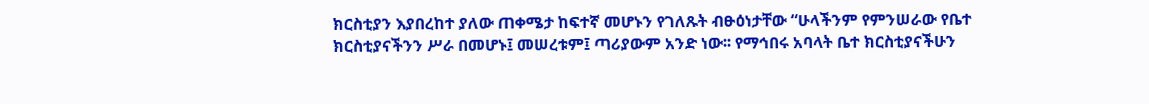ክርስቲያን እያበረከተ ያለው ጠቀሜታ ከፍተኛ መሆኑን የገለጹት ብፁዕነታቸው “ሁላችንም የምንሠራው የቤተ ክርስቲያናችንን ሥራ በመሆኑ፤ መሠረቱም፤ ጣሪያውም አንድ ነው፡፡ የማኅበሩ አባላት ቤተ ክርስቲያናችሁን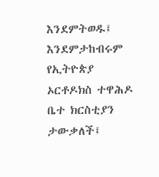እንደምትወዱ፤ እንደምታከብሩም የኢትዮጵያ ኦርቶዶክስ ተዋሕዶ ቤተ ክርስቲያን ታውቃለች፤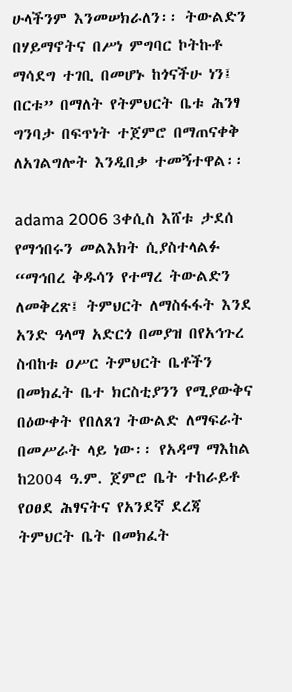ሁላችንም እንመሠክራለን፡፡ ትውልድን በሃይማኖትና በሥነ ምግባር ኮትኩቶ ማሳደግ ተገቢ በመሆኑ ከጎናችሁ ነን፤ በርቱ” በማለት የትምህርት ቤቱ ሕንፃ ግንባታ በፍጥነት ተጀምሮ በማጠናቀቅ ለአገልግሎት እንዲበቃ ተመኝተዋል፡፡

adama 2006 3ቀሲስ እሸቱ ታደሰ የማኅበሩን መልእክት ሲያስተላልፉ “ማኅበረ ቅዱሳን የተማረ ትውልድን ለመቅረጽ፤ ትምህርት ለማስፋፋት እንደ አንድ ዓላማ አድርጎ በመያዝ በየአኅጉረ ስብከቱ ዐሥር ትምህርት ቤቶችን በመክፈት ቤተ ክርስቲያንን የሚያውቅና በዕውቀት የበለጸገ ትውልድ ለማፍራት በመሥራት ላይ ነው፡፡ የአዳማ ማእከል ከ2004 ዓ.ም. ጀምሮ ቤት ተከራይቶ የዐፀደ ሕፃናትና የአንደኛ ደረጃ ትምህርት ቤት በመክፈት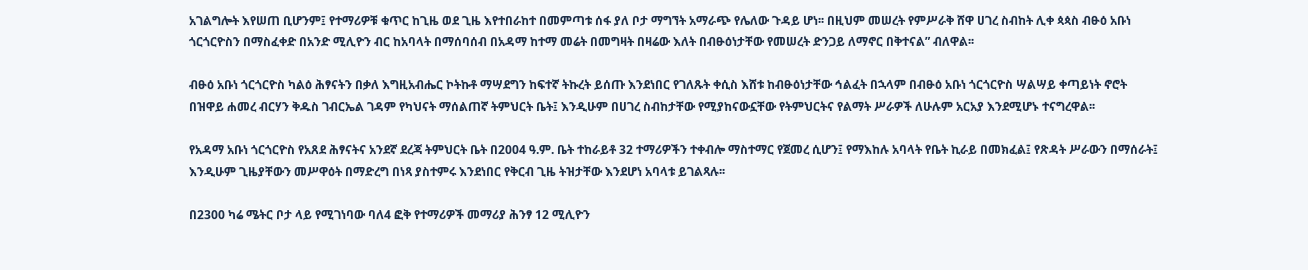አገልግሎት እየሠጠ ቢሆንም፤ የተማሪዎቹ ቁጥር ከጊዜ ወደ ጊዜ እየተበራከተ በመምጣቱ ሰፋ ያለ ቦታ ማግኘት አማራጭ የሌለው ጉዳይ ሆነ፡፡ በዚህም መሠረት የምሥራቅ ሸዋ ሀገረ ስብከት ሊቀ ጳጳስ ብፁዕ አቡነ ጎርጎርዮስን በማስፈቀድ በአንድ ሚሊዮን ብር ከአባላት በማሰባሰብ በአዳማ ከተማ መሬት በመግዛት በዛሬው እለት በብፁዕነታቸው የመሠረት ድንጋይ ለማኖር በቅተናል” ብለዋል፡፡

ብፁዕ አቡነ ጎርጎርዮስ ካልዕ ሕፃናትን በቃለ እግዚአብሔር ኮትኩቶ ማሣደግን ከፍተኛ ትኩረት ይሰጡ እንደነበር የገለጹት ቀሲስ እሸቱ ከብፁዕነታቸው ኅልፈት በኋላም በብፁዕ አቡነ ጎርጎርዮስ ሣልሣይ ቀጣይነት ኖሮት በዝዋይ ሐመረ ብርሃን ቅዱስ ገብርኤል ገዳም የካህናት ማሰልጠኛ ትምህርት ቤት፤ እንዲሁም በሀገረ ስብከታቸው የሚያከናውኗቸው የትምህርትና የልማት ሥራዎች ለሁሉም አርአያ እንደሚሆኑ ተናግረዋል፡፡

የአዳማ አቡነ ጎርጎርዮስ የአጸደ ሕፃናትና አንደኛ ደረጃ ትምህርት ቤት በ2004 ዓ.ም. ቤት ተከራይቶ 32 ተማሪዎችን ተቀብሎ ማስተማር የጀመረ ሲሆን፤ የማእከሉ አባላት የቤት ኪራይ በመክፈል፤ የጽዳት ሥራውን በማሰራት፤ እንዲሁም ጊዜያቸውን መሥዋዕት በማድረግ በነጻ ያስተምሩ እንደነበር የቅርብ ጊዜ ትዝታቸው እንደሆነ አባላቱ ይገልጻሉ፡፡

በ2300 ካሬ ሜትር ቦታ ላይ የሚገነባው ባለ4 ፎቅ የተማሪዎች መማሪያ ሕንፃ 12 ሚሊዮን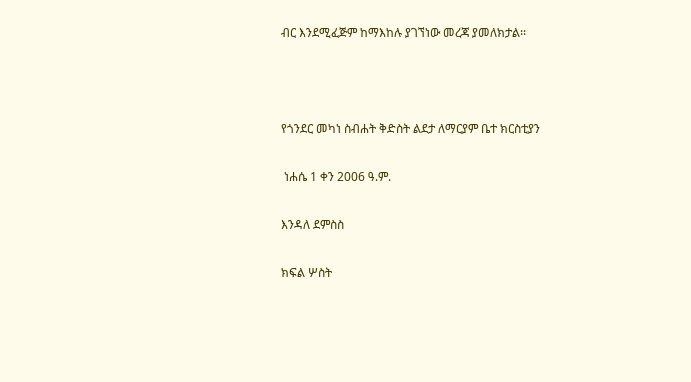ብር እንደሚፈጅም ከማእከሉ ያገኘነው መረጃ ያመለክታል፡፡



የጎንደር መካነ ስብሐት ቅድስት ልደታ ለማርያም ቤተ ክርስቲያን

 ነሐሴ 1 ቀን 2006 ዓ.ም.

እንዳለ ደምስስ

ክፍል ሦስት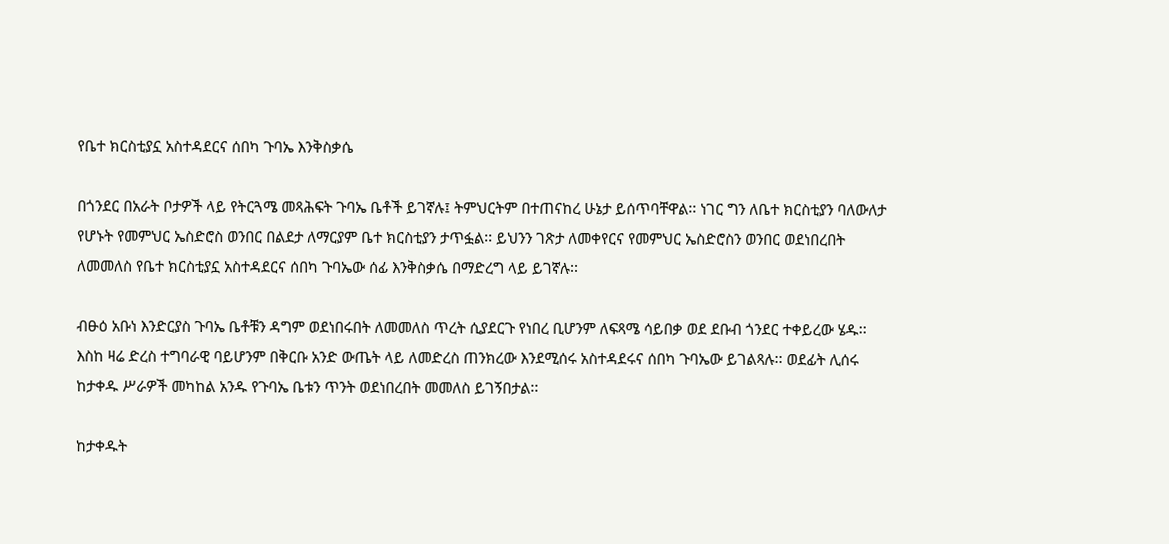የቤተ ክርስቲያኗ አስተዳደርና ሰበካ ጉባኤ እንቅስቃሴ

በጎንደር በአራት ቦታዎች ላይ የትርጓሜ መጻሕፍት ጉባኤ ቤቶች ይገኛሉ፤ ትምህርትም በተጠናከረ ሁኔታ ይሰጥባቸዋል፡፡ ነገር ግን ለቤተ ክርስቲያን ባለውለታ የሆኑት የመምህር ኤስድሮስ ወንበር በልደታ ለማርያም ቤተ ክርስቲያን ታጥፏል፡፡ ይህንን ገጽታ ለመቀየርና የመምህር ኤስድሮስን ወንበር ወደነበረበት ለመመለስ የቤተ ክርስቲያኗ አስተዳደርና ሰበካ ጉባኤው ሰፊ እንቅስቃሴ በማድረግ ላይ ይገኛሉ፡፡

ብፁዕ አቡነ እንድርያስ ጉባኤ ቤቶቹን ዳግም ወደነበሩበት ለመመለስ ጥረት ሲያደርጉ የነበረ ቢሆንም ለፍጻሜ ሳይበቃ ወደ ደቡብ ጎንደር ተቀይረው ሄዱ፡፡ እስከ ዛሬ ድረስ ተግባራዊ ባይሆንም በቅርቡ አንድ ውጤት ላይ ለመድረስ ጠንክረው እንደሚሰሩ አስተዳደሩና ሰበካ ጉባኤው ይገልጻሉ፡፡ ወደፊት ሊሰሩ ከታቀዱ ሥራዎች መካከል አንዱ የጉባኤ ቤቱን ጥንት ወደነበረበት መመለስ ይገኝበታል፡፡

ከታቀዱት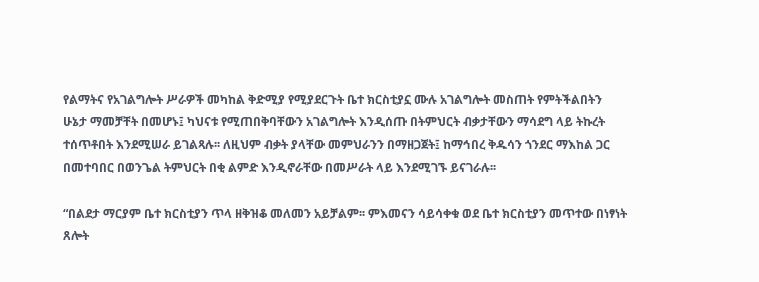የልማትና የአገልግሎት ሥራዎች መካከል ቅድሚያ የሚያደርጉት ቤተ ክርስቲያኗ ሙሉ አገልግሎት መስጠት የምትችልበትን ሁኔታ ማመቻቸት በመሆኑ፤ ካህናቱ የሚጠበቅባቸውን አገልግሎት እንዲሰጡ በትምህርት ብቃታቸውን ማሳደግ ላይ ትኩረት ተሰጥቶበት እንደሚሠራ ይገልጻሉ፡፡ ለዚህም ብቃት ያላቸው መምህራንን በማዘጋጀት፤ ከማኅበረ ቅዱሳን ጎንደር ማእከል ጋር በመተባበር በወንጌል ትምህርት በቂ ልምድ እንዲኖራቸው በመሥራት ላይ እንደሚገኙ ይናገራሉ፡፡

“በልደታ ማርያም ቤተ ክርስቲያን ጥላ ዘቅዝቆ መለመን አይቻልም፡፡ ምእመናን ሳይሳቀቁ ወደ ቤተ ክርስቲያን መጥተው በነፃነት ጸሎት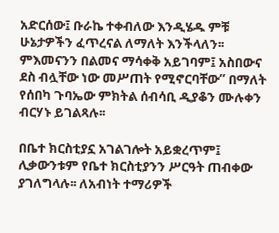አድርሰው፤ ቡራኬ ተቀብለው እንዲሄዱ ምቹ ሁኔታዎችን ፈጥረናል ለማለት እንችላለን፡፡ ምእመናንን በልመና ማሳቀቅ አይገባም፤ አስበውና ደስ ብሏቸው ነው መሥጠት የሚኖርባቸው” በማለት የሰበካ ጉባኤው ምክትል ሰብሳቢ ዲያቆን ሙሉቀን ብርሃኑ ይገልጻሉ፡፡

በቤተ ክርስቲያኗ አገልገሎት አይቋረጥም፤ ሊቃውንቱም የቤተ ክርስቲያንን ሥርዓት ጠብቀው ያገለግላሉ፡፡ ለአብነት ተማሪዎች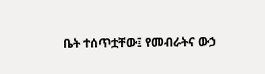ቤት ተሰጥቷቸው፤ የመብራትና ውኃ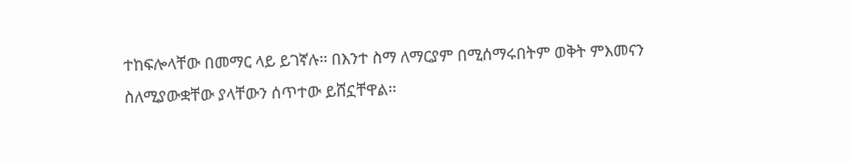ተከፍሎላቸው በመማር ላይ ይገኛሉ፡፡ በእንተ ስማ ለማርያም በሚሰማሩበትም ወቅት ምእመናን ስለሚያውቋቸው ያላቸውን ሰጥተው ይሸኗቸዋል፡፡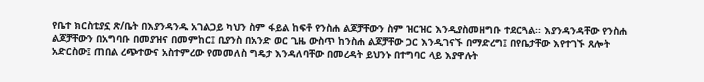የቤተ ክርስቲያኗ ጽ/ቤት በእያንዳንዱ አገልጋይ ካህን ስም ፋይል ከፍቶ የንስሐ ልጆቻቸውን ስም ዝርዝር እንዲያስመዘግቡ ተደርጓል፡፡ እያንዳንዳቸው የንስሐ ልጆቻቸውን በአግባቡ በመያዝና በመምከር፤ ቢያንስ በአንድ ወር ጊዜ ውስጥ ከንስሐ ልጆቻቸው ጋር እንዲገናኙ በማድረግ፤ በየቤታቸው እየተገኙ ጸሎት አድርስው፤ ጠበል ረጭተውና አስተምረው የመመለስ ግዴታ እንዳለባቸው በመረዳት ይህንኑ በተግባር ላይ እያዋሉት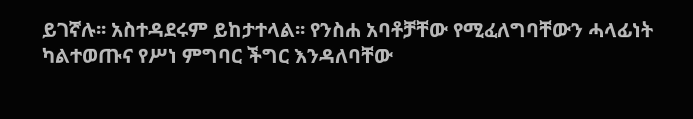ይገኛሉ፡፡ አስተዳደሩም ይከታተላል፡፡ የንስሐ አባቶቻቸው የሚፈለግባቸውን ሓላፊነት ካልተወጡና የሥነ ምግባር ችግር እንዳለባቸው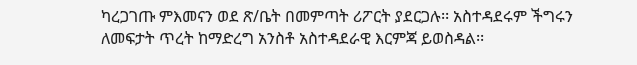ካረጋገጡ ምእመናን ወደ ጽ/ቤት በመምጣት ሪፖርት ያደርጋሉ፡፡ አስተዳደሩም ችግሩን ለመፍታት ጥረት ከማድረግ አንስቶ አስተዳደራዊ እርምጃ ይወስዳል፡፡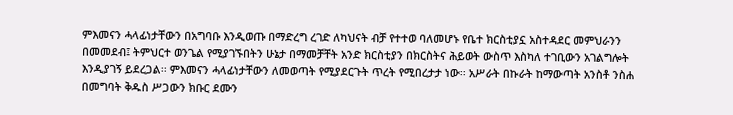ምእመናን ሓላፊነታቸውን በአግባቡ እንዲወጡ በማድረግ ረገድ ለካህናት ብቻ የተተወ ባለመሆኑ የቤተ ክርስቲያኗ አስተዳደር መምህራንን በመመደብ፤ ትምህርተ ወንጌል የሚያገኙበትን ሁኔታ በማመቻቸት አንድ ክርስቲያን በክርስትና ሕይወት ውስጥ እስካለ ተገቢውን አገልግሎት እንዲያገኝ ይደረጋል፡፡ ምእመናን ሓላፊነታቸውን ለመወጣት የሚያደርጉት ጥረት የሚበረታታ ነው፡፡ አሥራት በኩራት ከማውጣት አንስቶ ንስሐ በመግባት ቅዱስ ሥጋውን ክቡር ደሙን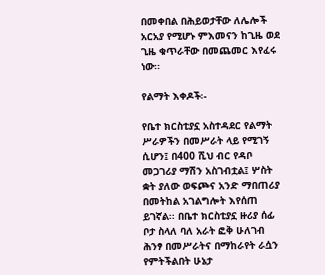በመቀበል በሕይወታቸው ለሌሎች አርአያ የሚሆኑ ምእመናን ከጊዜ ወደ ጊዜ ቁጥራቸው በመጨመር እየፈሩ ነው፡፡

የልማት እቀዶች፡-

የቤተ ክርስቲያኗ አስተዳደር የልማት ሥራዎችን በመሥራት ላይ የሚገኝ ሲሆን፤ በ400 ሺህ ብር የዳቦ መጋገሪያ ማሽን አስገብቷል፤ ሦስት ቋት ያለው ወፍጮና አንድ ማበጠሪያ በመትከል አገልግሎት እየሰጠ ይገኛል፡፡ በቤተ ክርስቲያኗ ዙሪያ ሰፊ ቦታ ስላለ ባለ አራት ፎቅ ሁለገብ ሕንፃ በመሥራትና በማከራየት ራሷን የምትችልበት ሁኔታ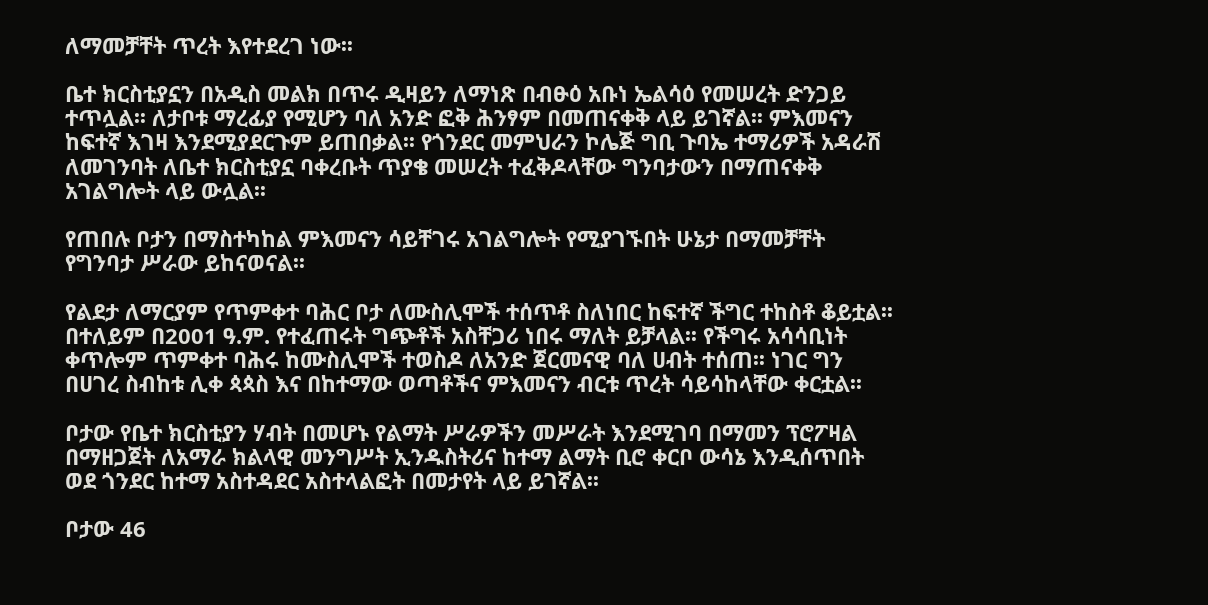ለማመቻቸት ጥረት እየተደረገ ነው፡፡

ቤተ ክርስቲያኗን በአዲስ መልክ በጥሩ ዲዛይን ለማነጽ በብፁዕ አቡነ ኤልሳዕ የመሠረት ድንጋይ ተጥሏል፡፡ ለታቦቱ ማረፊያ የሚሆን ባለ አንድ ፎቅ ሕንፃም በመጠናቀቅ ላይ ይገኛል፡፡ ምእመናን ከፍተኛ እገዛ እንደሚያደርጉም ይጠበቃል፡፡ የጎንደር መምህራን ኮሌጅ ግቢ ጉባኤ ተማሪዎች አዳራሽ ለመገንባት ለቤተ ክርስቲያኗ ባቀረቡት ጥያቄ መሠረት ተፈቅዶላቸው ግንባታውን በማጠናቀቅ አገልግሎት ላይ ውሏል፡፡

የጠበሉ ቦታን በማስተካከል ምእመናን ሳይቸገሩ አገልግሎት የሚያገኙበት ሁኔታ በማመቻቸት የግንባታ ሥራው ይከናወናል፡፡

የልደታ ለማርያም የጥምቀተ ባሕር ቦታ ለሙስሊሞች ተሰጥቶ ስለነበር ከፍተኛ ችግር ተከስቶ ቆይቷል፡፡ በተለይም በ2001 ዓ.ም. የተፈጠሩት ግጭቶች አስቸጋሪ ነበሩ ማለት ይቻላል፡፡ የችግሩ አሳሳቢነት ቀጥሎም ጥምቀተ ባሕሩ ከሙስሊሞች ተወስዶ ለአንድ ጀርመናዊ ባለ ሀብት ተሰጠ፡፡ ነገር ግን በሀገረ ስብከቱ ሊቀ ጳጳስ እና በከተማው ወጣቶችና ምእመናን ብርቱ ጥረት ሳይሳከላቸው ቀርቷል፡፡

ቦታው የቤተ ክርስቲያን ሃብት በመሆኑ የልማት ሥራዎችን መሥራት እንደሚገባ በማመን ፕሮፖዛል በማዘጋጀት ለአማራ ክልላዊ መንግሥት ኢንዱስትሪና ከተማ ልማት ቢሮ ቀርቦ ውሳኔ እንዲሰጥበት ወደ ጎንደር ከተማ አስተዳደር አስተላልፎት በመታየት ላይ ይገኛል፡፡

ቦታው 46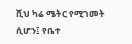ሺህ ካሬ ሜትር የሚገመት ሲሆን፤ የቤተ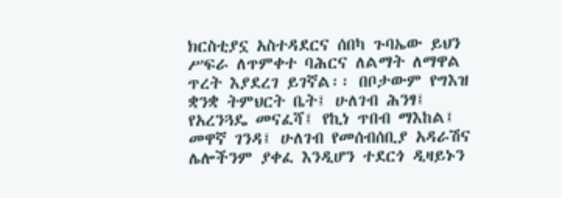ክርስቲያኗ አስተዳደርና ሰበካ ጉባኤው ይህን ሥፍራ ለጥምቀተ ባሕርና ለልማት ለማዋል ጥረት እያደረገ ይገኛል፡፡ በቦታውም የግእዝ ቋንቋ ትምህርት ቤት፤ ሁለገብ ሕንፃ፤ የአረንጓዴ መናፈሻ፤ የኪነ ጥበብ ማእከል፤ መዋኛ ገንዳ፤ ሁለገብ የመሰብሰቢያ አዳራሽና ሌሎችንም ያቀፈ እንዲሆን ተደርጎ ዲዛይኑን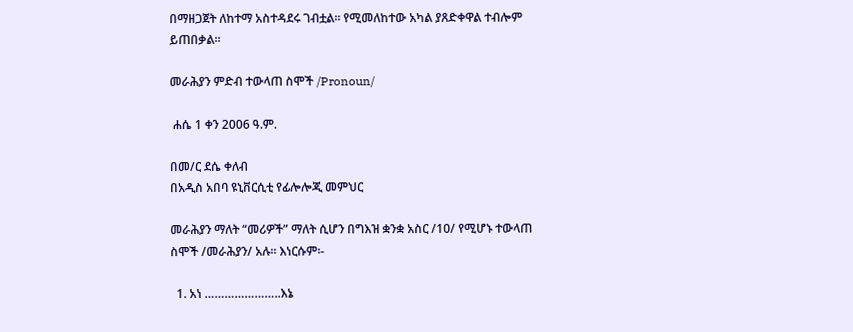በማዘጋጀት ለከተማ አስተዳደሩ ገብቷል፡፡ የሚመለከተው አካል ያጸድቀዋል ተብሎም ይጠበቃል፡፡

መራሕያን ምድብ ተውላጠ ስሞች /Pronoun/

 ሐሴ 1 ቀን 2006 ዓ.ም.

በመ/ር ደሴ ቀለብ
በአዲስ አበባ ዩኒቨርሲቲ የፊሎሎጂ መምህር

መራሕያን ማለት “መሪዎች” ማለት ሲሆን በግእዝ ቋንቋ አስር /10/ የሚሆኑ ተውላጠ ስሞች /መራሕያን/ አሉ፡፡ እነርሱም፡-

  1. አነ …………………..እኔ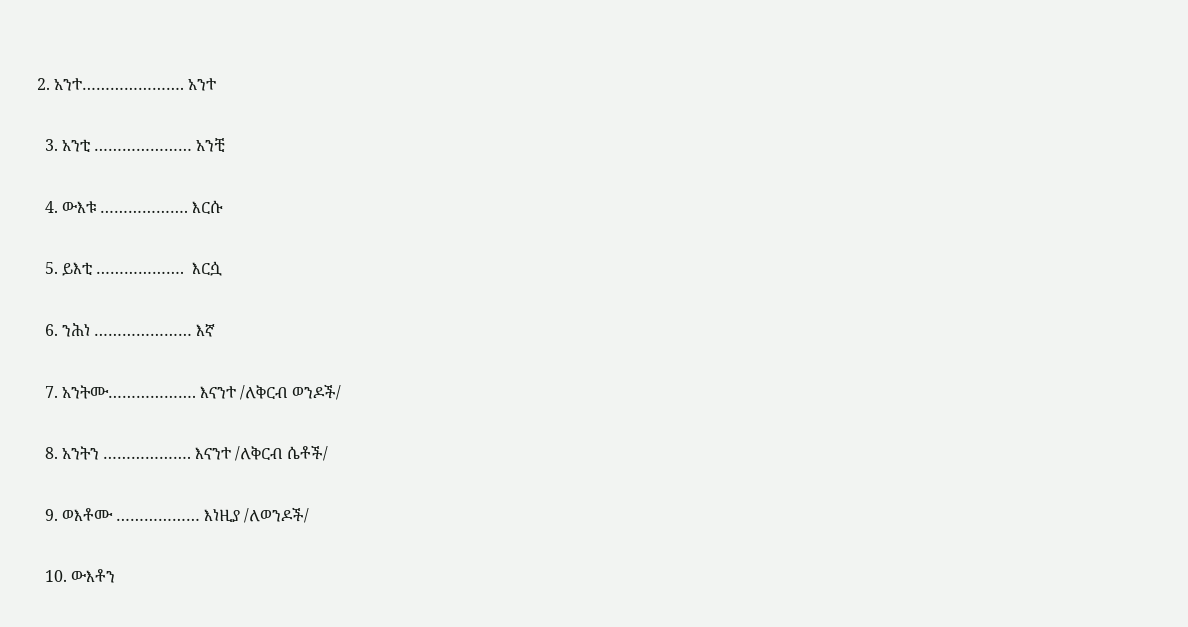2. አንተ…………………. አንተ

  3. አንቲ ………………… አንቺ

  4. ውእቱ ………………. እርሱ

  5. ይእቲ ……………….  እርሷ

  6. ንሕነ ………………… እኛ

  7. አንትሙ………………. እናንተ /ለቅርብ ወንዶች/

  8. አንትን ………………. እናንተ /ለቅርብ ሴቶች/

  9. ወእቶሙ ……………… እነዚያ /ለወንዶች/

  10. ውእቶን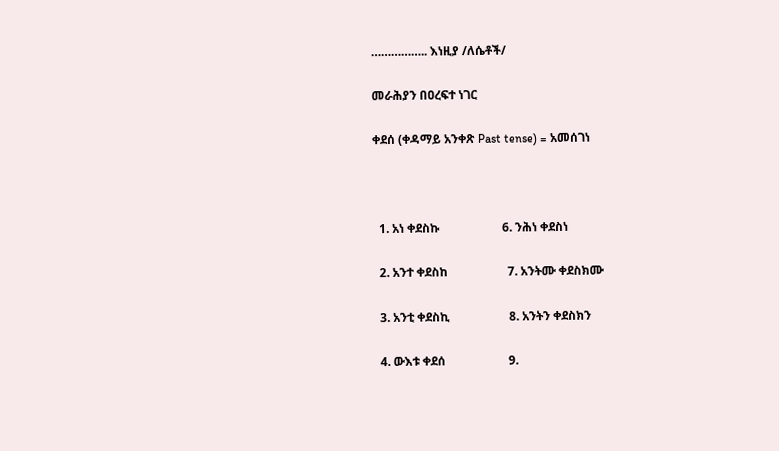…………….. እነዚያ /ለሴቶች/

መራሕያን በዐረፍተ ነገር

ቀደሰ (ቀዳማይ አንቀጽ Past tense) = አመሰገነ



  1. አነ ቀደስኩ                     6. ንሕነ ቀደስነ

  2. አንተ ቀደስከ                    7. አንትሙ ቀደስክሙ

  3. አንቲ ቀደስኪ                    8. አንትን ቀደስክን

  4. ውእቱ ቀደሰ                     9.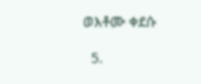ወእቶሙ ቀደሱ

  5.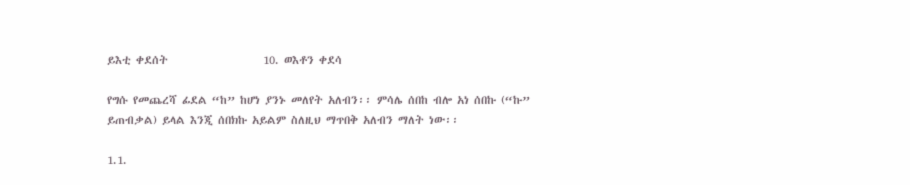ይእቲ ቀደሰት                   10. ወእቶን ቀደሳ

የግሱ የመጨረሻ ፊደል “ከ” ከሆነ ያንኑ መለየት አለብን፡፡ ምሳሌ ሰበከ ብሎ አነ ሰበኩ (“ኩ” ይጠብቃል) ይላል እንጂ ሰበክኩ አይልም ስለዚህ ማጥበቅ አለብን ማለት ነው፡፡

1.1.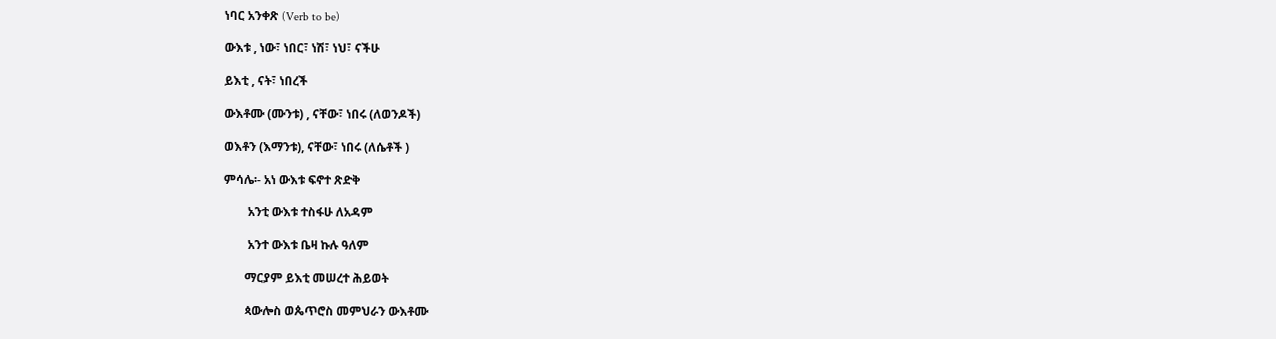ነባር አንቀጽ (Verb to be)

ውእቱ , ነው፣ ነበር፣ ነሽ፣ ነህ፣ ናችሁ

ይእቲ , ናት፣ ነበረች

ውእቶሙ (ሙንቱ) , ናቸው፣ ነበሩ (ለወንዶች)

ወእቶን (እማንቱ), ናቸው፣ ነበሩ (ለሴቶች )

ምሳሌ፡- አነ ውእቱ ፍኖተ ጽድቅ

        አንቲ ውእቱ ተስፋሁ ለአዳም

        አንተ ውእቱ ቤዛ ኩሉ ዓለም

       ማርያም ይእቲ መሠረተ ሕይወት

       ጳውሎስ ወጴጥሮስ መምህራን ውእቶሙ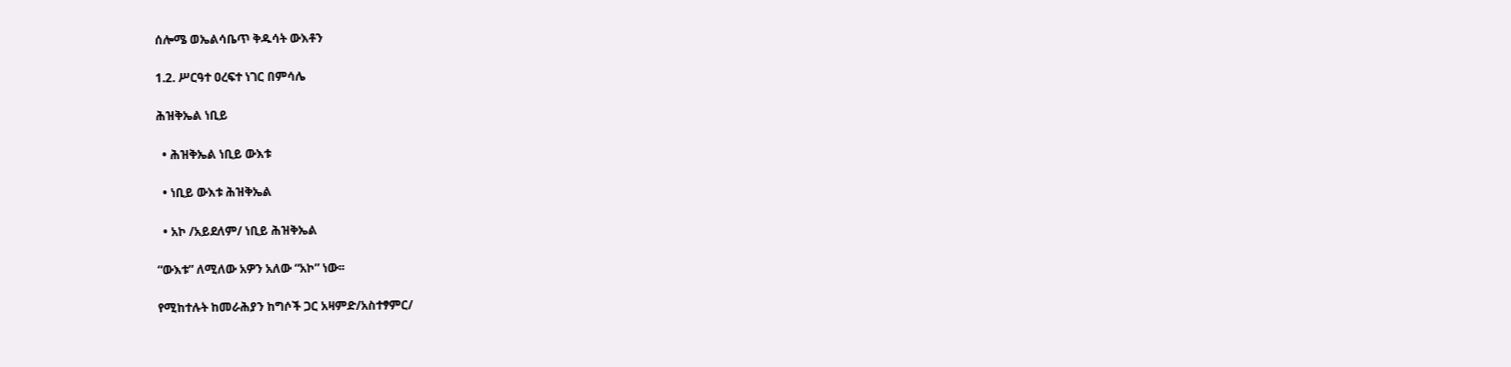ሰሎሜ ወኤልሳቤጥ ቅዱሳት ውእቶን

1.2. ሥርዓተ ዐረፍተ ነገር በምሳሌ

ሕዝቅኤል ነቢይ

  • ሕዝቅኤል ነቢይ ውእቱ

  • ነቢይ ውእቱ ሕዝቅኤል

  • አኮ /አይደለም/ ነቢይ ሕዝቅኤል

“ውእቱ” ለሚለው አዎን አለው “አኮ” ነው፡፡

የሚከተሉት ከመራሕያን ከግሶች ጋር አዛምድ/አስተፃምር/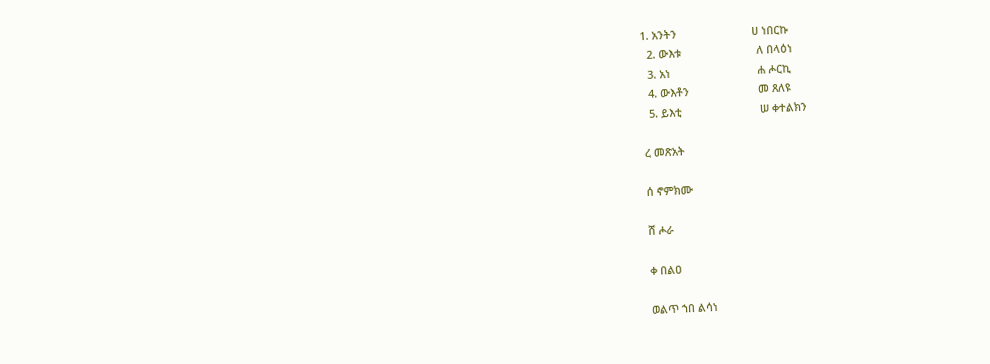1. አንትን                         ሀ ነበርኩ
  2. ውእቱ                         ለ በላዕነ
  3. አነ                             ሐ ሖርኪ
  4. ውእቶን                       መ ጸለዩ
  5. ይእቲ                          ሠ ቀተልክን

ረ መጽአት

ሰ ኖምክሙ

ሸ ሖራ

ቀ በልዐ

ወልጥ ኀበ ልሳነ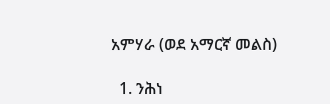አምሃራ (ወደ አማርኛ መልስ)

  1. ንሕነ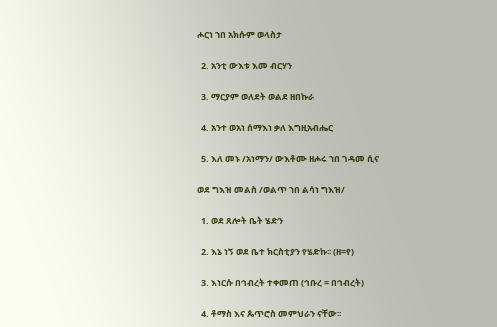ሖርነ ኀበ አክሱም ወላስታ

  2. አንቲ ውእቱ እመ ብርሃን

  3. ማርያም ወለደት ወልደ ዘበኩራ

  4. አንተ ወአነ ሰማእነ ቃለ እግዚአብሔር

  5. እለ መኑ /አነማን/ ውእቶሙ ዘሖሩ ኀበ ገዳመ ሲና

ወደ ግእዝ መልስ /ወልጥ ኀበ ልሳነ ግእዝ/

  1. ወደ ጸሎት ቤት ሄድን

  2. እኔ ነኝ ወደ ቤተ ክርስቲያን የሄድኩ፡፡ (ዘ=የ)

  3. እነርሱ በኅብረት ተቀመጠ (ኅቡረ = በኅብረት)

  4. ቶማስ እና ጴጥሮስ መምህራን ናቸው፡፡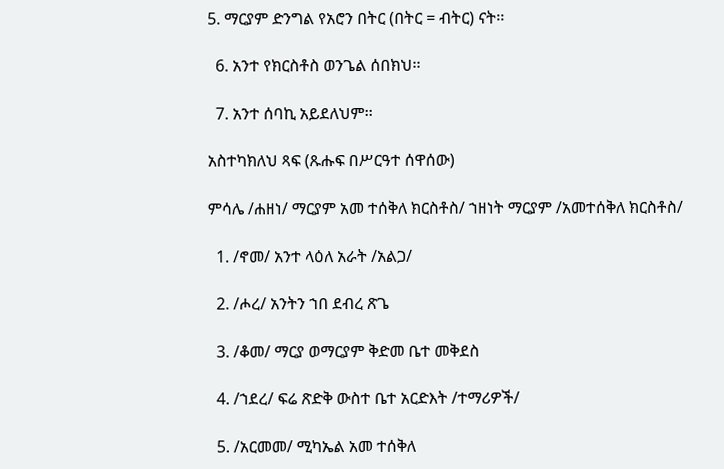5. ማርያም ድንግል የአሮን በትር (በትር = ብትር) ናት፡፡

  6. አንተ የክርስቶስ ወንጌል ሰበክህ፡፡

  7. አንተ ሰባኪ አይደለህም፡፡

አስተካክለህ ጻፍ (ጹሑፍ በሥርዓተ ሰዋሰው)

ምሳሌ /ሐዘነ/ ማርያም አመ ተሰቅለ ክርስቶስ/ ኀዘነት ማርያም /አመተሰቅለ ክርስቶስ/

  1. /ኖመ/ አንተ ላዕለ አራት /አልጋ/

  2. /ሖረ/ አንትን ኀበ ደብረ ጽጌ

  3. /ቆመ/ ማርያ ወማርያም ቅድመ ቤተ መቅደስ

  4. /ኀደረ/ ፍሬ ጽድቅ ውስተ ቤተ አርድእት /ተማሪዎች/

  5. /አርመመ/ ሚካኤል አመ ተሰቅለ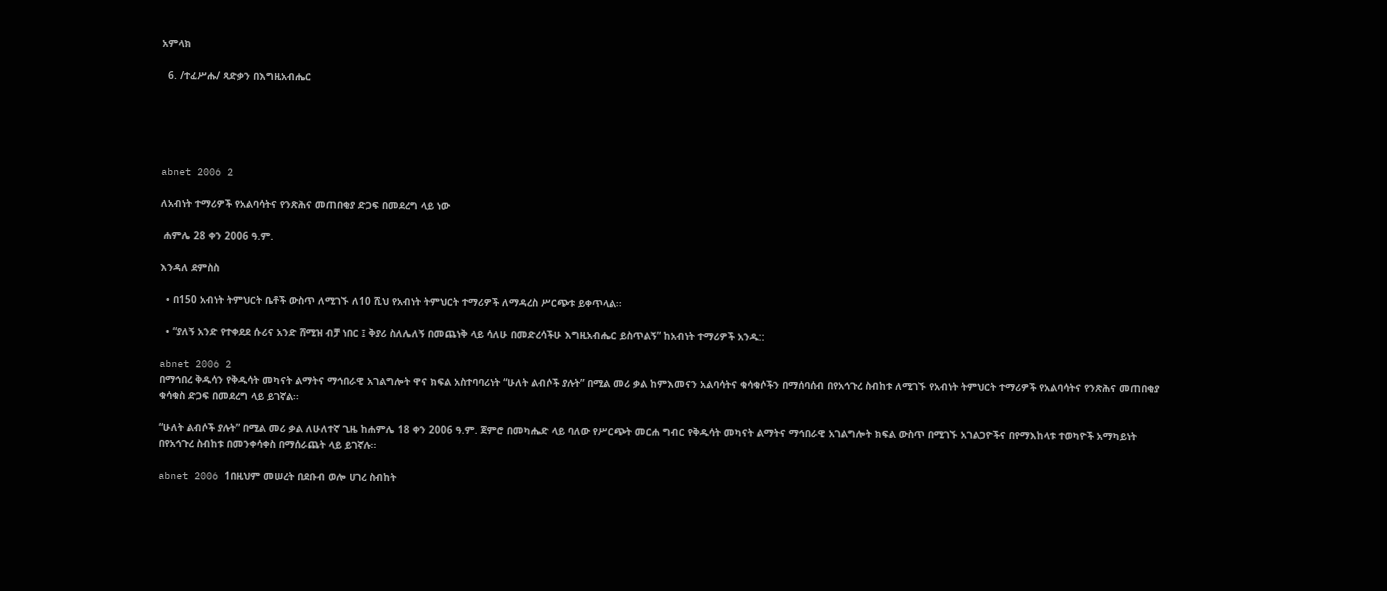አምላክ

  6. /ተፈሥሑ/ ጻድቃን በእግዚአብሔር





abnet 2006 2

ለአብነት ተማሪዎች የአልባሳትና የንጽሕና መጠበቂያ ድጋፍ በመደረግ ላይ ነው

 ሐምሌ 28 ቀን 2006 ዓ.ም.

እንዳለ ደምስስ

  • በ150 አብነት ትምህርት ቤቶች ውስጥ ለሚገኙ ለ10 ሺህ የአብነት ትምህርት ተማሪዎች ለማዳረስ ሥርጭቱ ይቀጥላል፡፡

  • “ያለኝ አንድ የተቀደደ ሱሪና አንድ ሸሚዝ ብቻ ነበር ፤ ቅያሪ ስለሌለኝ በመጨነቅ ላይ ሳለሁ በመድረሳችሁ እግዚአብሔር ይስጥልኝ” ከአብነት ተማሪዎች አንዱ::

abnet 2006 2
በማኅበረ ቅዱሳን የቅዱሳት መካናት ልማትና ማኅበራዊ አገልግሎት ዋና ክፍል አስተባባሪነት “ሁለት ልብሶች ያሉት” በሚል መሪ ቃል ከምእመናን አልባሳትና ቁሳቁሶችን በማሰባሰብ በየአኅጉረ ስብከቱ ለሚገኙ የአብነት ትምህርት ተማሪዎች የአልባሳትና የንጽሕና መጠበቂያ ቁሳቁስ ድጋፍ በመደረግ ላይ ይገኛል፡፡

“ሁለት ልብሶች ያሉት” በሚል መሪ ቃል ለሁለተኛ ጊዜ ከሐምሌ 18 ቀን 2006 ዓ.ም. ጀምሮ በመካሔድ ላይ ባለው የሥርጭት መርሐ ግብር የቅዱሳት መካናት ልማትና ማኅበራዊ አገልግሎት ክፍል ውስጥ በሚገኙ አገልጋዮችና በየማእከላቱ ተወካዮች አማካይነት በየአኅጉረ ስብከቱ በመንቀሳቀስ በማሰራጨት ላይ ይገኛሉ፡፡

abnet 2006 1በዚህም መሠረት በደቡብ ወሎ ሀገረ ስብከት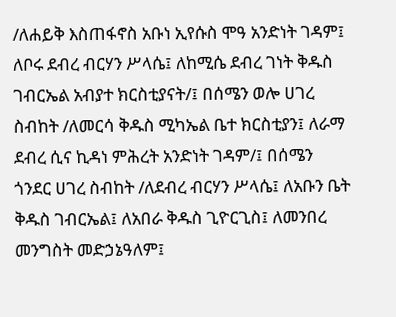/ለሐይቅ እስጠፋኖስ አቡነ ኢየሱስ ሞዓ አንድነት ገዳም፤ ለቦሩ ደብረ ብርሃን ሥላሴ፤ ለከሚሴ ደብረ ገነት ቅዱስ ገብርኤል አብያተ ክርስቲያናት/፤ በሰሜን ወሎ ሀገረ ስብከት /ለመርሳ ቅዱስ ሚካኤል ቤተ ክርስቲያን፤ ለራማ ደብረ ሲና ኪዳነ ምሕረት አንድነት ገዳም/፤ በሰሜን ጎንደር ሀገረ ስብከት /ለደብረ ብርሃን ሥላሴ፤ ለአቡን ቤት ቅዱስ ገብርኤል፤ ለአበራ ቅዱስ ጊዮርጊስ፤ ለመንበረ መንግስት መድኃኔዓለም፤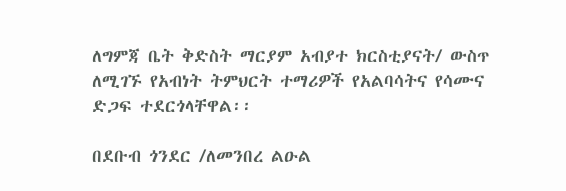ለግምጃ ቤት ቅድስት ማርያም አብያተ ክርስቲያናት/ ውስጥ ለሚገኙ የአብነት ትምህርት ተማሪዎች የአልባሳትና የሳሙና ድጋፍ ተደርጎላቸዋል፡፡

በደቡብ ጎንደር /ለመንበረ ልዑል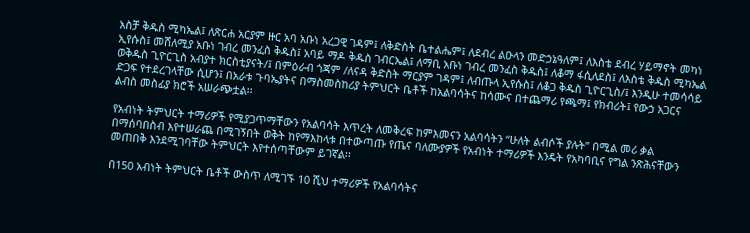አስቻ ቅዱስ ሚካኤል፤ ለጽርሐ አርያም ዙር አባ አቡነ አረጋዊ ገዳም፤ ለቅድስት ቤተልሔም፤ ለደብረ ልዑላን መድኃኔዓለም፤ ለእስቴ ደብረ ሃይማኖት መካነ ኢየሱስ፤ መሸለሚያ አቡነ ገብረ መንፈስ ቅዱስ፤ አባይ ማዶ ቅዱስ ገብርኤል፤ ለማቢ አቡነ ገብረ መንፈስ ቅዱስ፤ ለቆማ ፋሲለደስ፤ ለእስቴ ቅዱስ ሚካኤል ወቅዱስ ጊዮርጊስ አብያተ ክርስቲያናት/፤ በምዕራብ ጎጃም /ለናዳ ቅድስት ማርያም ገዳም፤ ለብጡላ ኢየሱስ፤ ለቆጋ ቅዱስ ጊዮርጊስ/፤ እንዲሁ ተመሳሳይ ድጋፍ የተደረገላቸው ሲሆን፤ በአራቱ ጉባኤያትና በማስመስከሪያ ትምህርት ቤቶች ከአልባሳትና ከሳሙና በተጨማሪ የጫማ፤ የክብሪት፤ የውኃ አጋርና ልብስ መስፊያ ክሮች አሠራጭቷል፡፡

የአብነት ትምህርት ተማሪዎች የሚያጋጥማቸውን የአልባሳት እጥረት ለመቅረፍ ከምእመናን አልባሳትን “ሁለት ልብሶች ያሉት” በሚል መሪ ቃል በማሰባበስብ እየተሠራጨ በሚገኝበት ወቅት ከየማእከላቱ በተውጣጡ የጤና ባለሙያዎች የአብነት ተማሪዎች እንዴት የአካባቢና የግል ንጽሕናቸውን መጠበቅ እንደሚገባቸው ትምህርት እየተሰጣቸውም ይገኛል፡፡

በ150 አብነት ትምህርት ቤቶች ውስጥ ለሚገኙ 10 ሺህ ተማሪዎች የአልባሳትና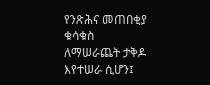የንጽሕና መጠበቂያ ቁሳቁስ ለማሠራጨት ታቅዶ እየተሠራ ሲሆን፤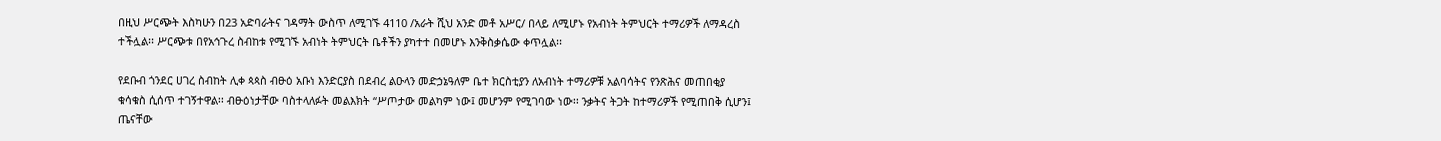በዚህ ሥርጭት እስካሁን በ23 አድባራትና ገዳማት ውስጥ ለሚገኙ 4110 /አራት ሺህ አንድ መቶ አሥር/ በላይ ለሚሆኑ የአብነት ትምህርት ተማሪዎች ለማዳረስ ተችሏል፡፡ ሥርጭቱ በየአኅጉረ ስብከቱ የሚገኙ አብነት ትምህርት ቤቶችን ያካተተ በመሆኑ እንቅስቃሴው ቀጥሏል፡፡

የደቡብ ጎንደር ሀገረ ስብከት ሊቀ ጳጳስ ብፁዕ አቡነ እንድርያስ በደብረ ልዑላን መድኃኔዓለም ቤተ ክርስቲያን ለአብነት ተማሪዎቹ አልባሳትና የንጽሕና መጠበቂያ ቁሳቁስ ሲሰጥ ተገኝተዋል፡፡ ብፁዕነታቸው ባስተላለፉት መልእክት “ሥጦታው መልካም ነው፤ መሆንም የሚገባው ነው፡፡ ንቃትና ትጋት ከተማሪዎች የሚጠበቅ ሲሆን፤ ጤናቸው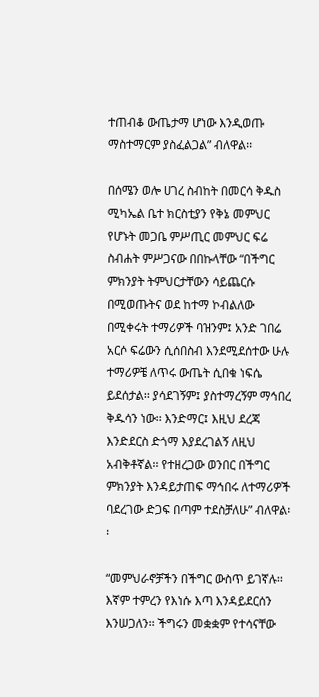ተጠብቆ ውጤታማ ሆነው እንዲወጡ ማስተማርም ያስፈልጋል” ብለዋል፡፡

በሰሜን ወሎ ሀገረ ስብከት በመርሳ ቅዱስ ሚካኤል ቤተ ክርስቲያን የቅኔ መምህር የሆኑት መጋቤ ምሥጢር መምህር ፍሬ ስብሐት ምሥጋናው በበኩላቸው “በችግር ምክንያት ትምህርታቸውን ሳይጨርሱ በሚወጡትና ወደ ከተማ ኮብልለው በሚቀሩት ተማሪዎች ባዝንም፤ አንድ ገበሬ አርሶ ፍሬውን ሲሰበስብ እንደሚደሰተው ሁሉ ተማሪዎቼ ለጥሩ ውጤት ሲበቁ ነፍሴ ይደሰታል፡፡ ያሳደገኝም፤ ያስተማረኝም ማኅበረ ቅዱሳን ነው፡፡ እንድማር፤ እዚህ ደረጃ እንድደርስ ድጎማ እያደረገልኝ ለዚህ አብቅቶኛል፡፡ የተዘረጋው ወንበር በችግር ምክንያት እንዳይታጠፍ ማኅበሩ ለተማሪዎች ባደረገው ድጋፍ በጣም ተደስቻለሁ” ብለዋል፡፡

“መምህራኖቻችን በችግር ውስጥ ይገኛሉ፡፡ እኛም ተምረን የእነሱ እጣ እንዳይደርሰን እንሠጋለን፡፡ ችግሩን መቋቋም የተሳናቸው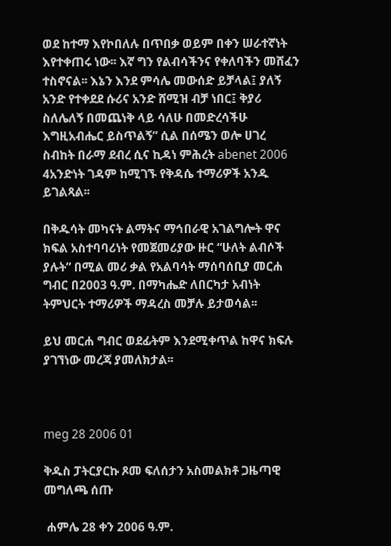ወደ ከተማ እየኮበለሉ በጥበቃ ወይም በቀን ሠራተኛነት እየተቀጠሩ ነው፡፡ እኛ ግን የልብሳችንና የቀለባችን መሸፈን ተስኖናል፡፡ እኔን እንደ ምሳሌ መውሰድ ይቻላል፤ ያለኝ አንድ የተቀደደ ሱሪና አንድ ሸሚዝ ብቻ ነበር፤ ቅያሪ ስለሌለኝ በመጨነቅ ላይ ሳለሁ በመድረሳችሁ እግዚአብሔር ይስጥልኝ” ሲል በሰሜን ወሎ ሀገረ ስብከት በራማ ደብረ ሲና ኪዳነ ምሕረት abenet 2006 4አንድነት ገዳም ከሚገኙ የቅዳሴ ተማሪዎች አንዱ ይገልጻል፡፡

በቅዱሳት መካናት ልማትና ማኅበራዊ አገልግሎት ዋና ክፍል አስተባባሪነት የመጀመሪያው ዙር “ሁለት ልብሶች ያሉት” በሚል መሪ ቃል የአልባሳት ማሰባሰቢያ መርሐ ግብር በ2003 ዓ.ም. በማካሔድ ለበርካታ አብነት ትምህርት ተማሪዎች ማዳረስ መቻሉ ይታወሳል፡፡

ይህ መርሐ ግብር ወደፊትም እንደሚቀጥል ከዋና ክፍሉ ያገኘነው መረጃ ያመለክታል፡፡



meg 28 2006 01

ቅዱስ ፓትርያርኩ ጾመ ፍለሰታን አስመልክቶ ጋዜጣዊ መግለጫ ሰጡ

 ሐምሌ 28 ቀን 2006 ዓ.ም.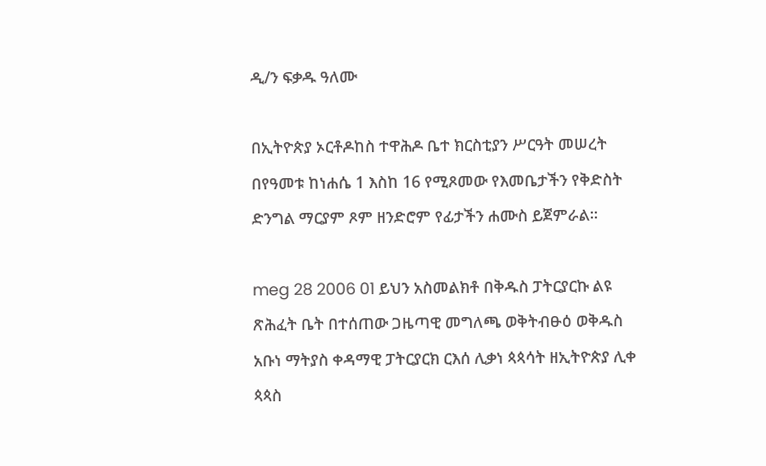ዲ/ን ፍቃዱ ዓለሙ

በኢትዮጵያ ኦርቶዶከስ ተዋሕዶ ቤተ ክርስቲያን ሥርዓት መሠረት በየዓመቱ ከነሐሴ 1 እስከ 16 የሚጾመው የእመቤታችን የቅድስት ድንግል ማርያም ጾም ዘንድሮም የፊታችን ሐሙስ ይጀምራል፡፡

meg 28 2006 01 ይህን አስመልክቶ በቅዱስ ፓትርያርኩ ልዩ ጽሕፈት ቤት በተሰጠው ጋዜጣዊ መግለጫ ወቅትብፁዕ ወቅዱስ አቡነ ማትያስ ቀዳማዊ ፓትርያርክ ርእሰ ሊቃነ ጳጳሳት ዘኢትዮጵያ ሊቀ ጳጳስ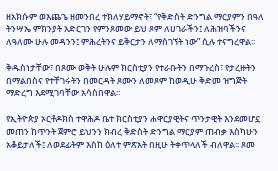ዘአክሱም ወእጨጌ ዘመንበረ ተክለሃይማኖት፣ “የቅድስት ድንግል ማርያምን በዓለ ትንሣኤ ምክንያት አድርገን የምንጾመው ይህ ጾም ለሀገራችን፤ ለሕዝባችንና ለዓለሙ ሁሉ መዳንን፤ ምሕረትንና ይቅርታን ለማስገኘት ነው” ሲሉ ተናግረዋል፡፡

ቅዱስነታቸው፣ በጾሙ ወቅት ሁሉም ክርስቲያን የተራቡትን በማጉረስ፣ የታረዙትን በማልበስና የተቸገሩትን በመርዳት ጾሙን ለመጾም ከወዲሁ ቅድመ ዝግጅት ማድረግ እደሚገባቸው አሳስበዋል፡፡

የኢትዮጵያ ኦርቶዶክስ ተዋሕዶ ቤተ ክርስቲያን ሐዋርያዊትና ጥንታዊት እንደመሆኗ መጠን ከጥንት ጀምሮ ይህንን ክብረ ቅድስት ድንግል ማርያም ጠብቃ እስካሁን አቆይታለች፤ ለወደፊትም እስከ ዕለተ ምጽአት በዚሁ ትቀጥላለች ብለዋል፡፡ ጾመ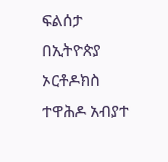ፍልሰታ በኢትዮጵያ ኦርቶዶክስ ተዋሕዶ አብያተ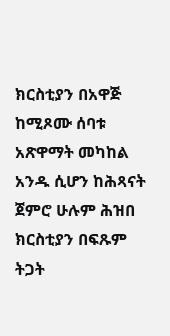ክርስቲያን በአዋጅ ከሚጾሙ ሰባቱ አጽዋማት መካከል አንዱ ሲሆን ከሕጻናት ጀምሮ ሁሉም ሕዝበ ክርስቲያን በፍጹም ትጋት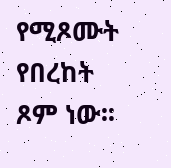የሚጾሙት የበረከት ጾም ነው፡፡